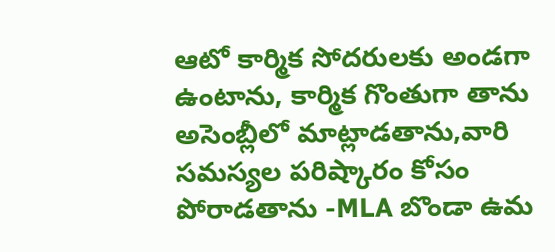ఆటో కార్మిక సోదరులకు అండగా ఉంటాను, కార్మిక గొంతుగా తాను అసెంబ్లీలో మాట్లాడతాను,వారి సమస్యల పరిష్కారం కోసం పోరాడతాను -MLA బొండా ఉమ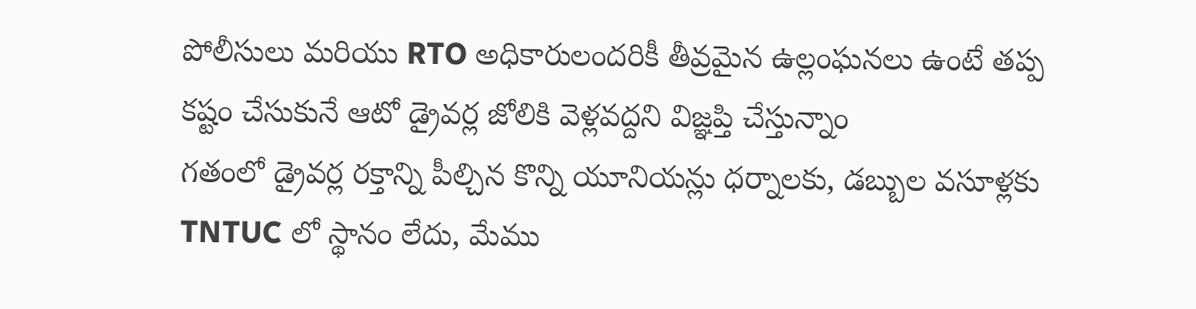పోలీసులు మరియు RTO అధికారులందరికీ తీవ్రమైన ఉల్లంఘనలు ఉంటే తప్ప కష్టం చేసుకునే ఆటో డ్రైవర్ల జోలికి వెళ్లవద్దని విజ్ఞప్తి చేస్తున్నాం
గతంలో డ్రైవర్ల రక్తాన్ని పీల్చిన కొన్ని యూనియన్లు ధర్నాలకు, డబ్బుల వసూళ్లకు TNTUC లో స్థానం లేదు, మేము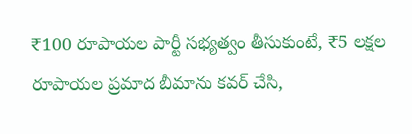₹100 రూపాయల పార్టీ సభ్యత్వం తీసుకుంటే, ₹5 లక్షల రూపాయల ప్రమాద బీమాను కవర్ చేసి,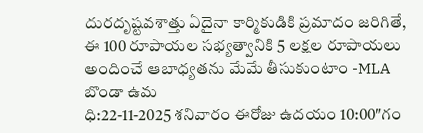దురదృష్టవశాత్తు ఏదైనా కార్మికుడికి ప్రమాదం జరిగితే, ఈ 100 రూపాయల సభ్యత్వానికి 5 లక్షల రూపాయలు అందించే ఆబాధ్యతను మేమే తీసుకుంటాం -MLA బొండా ఉమ
ధి:22-11-2025 శనివారం ఈరోజు ఉదయం 10:00″గం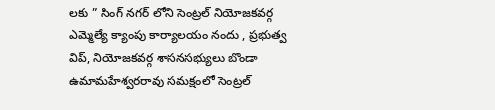లకు ” సింగ్ నగర్ లోని సెంట్రల్ నియోజకవర్గ ఎమ్మెల్యే క్యాంపు కార్యాలయం నందు , ప్రభుత్వ విప్, నియోజకవర్గ శాసనసభ్యులు బొండా ఉమామహేశ్వరరావు సమక్షంలో సెంట్రల్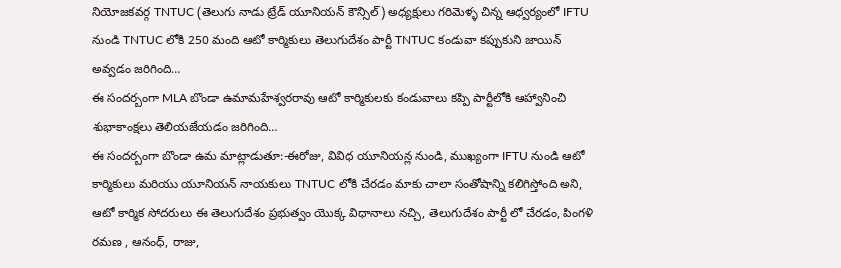నియోజకవర్గ TNTUC (తెలుగు నాడు ట్రేడ్ యూనియన్ కౌన్సిల్) అధ్యక్షులు గరిమెళ్ళ చిన్న ఆధ్వర్యంలో IFTU నుండి TNTUC లోకి 250 మంది ఆటో కార్మికులు తెలుగుదేశం పార్టీ TNTUC కండువా కప్పుకుని జాయిన్ అవ్వడం జరిగింది…
ఈ సందర్బంగా MLA బొండా ఉమామహేశ్వరరావు ఆటో కార్మికులకు కండువాలు కప్పి పార్టీలోకి ఆహ్వానించి శుభాకాంక్షలు తెలియజేయడం జరిగింది…
ఈ సందర్బంగా బొండా ఉమ మాట్లాడుతూ:-ఈరోజు, వివిధ యూనియన్ల నుండి, ముఖ్యంగా IFTU నుండి ఆటో కార్మికులు మరియు యూనియన్ నాయకులు TNTUC లోకి చేరడం మాకు చాలా సంతోషాన్ని కలిగిస్తోంది అని, ఆటో కార్మిక సోదరులు ఈ తెలుగుదేశం ప్రభుత్వం యొక్క విధానాలు నచ్చి, తెలుగుదేశం పార్టీ లో చేరడం, పింగళి రమణ , ఆనంధ్, రాజు,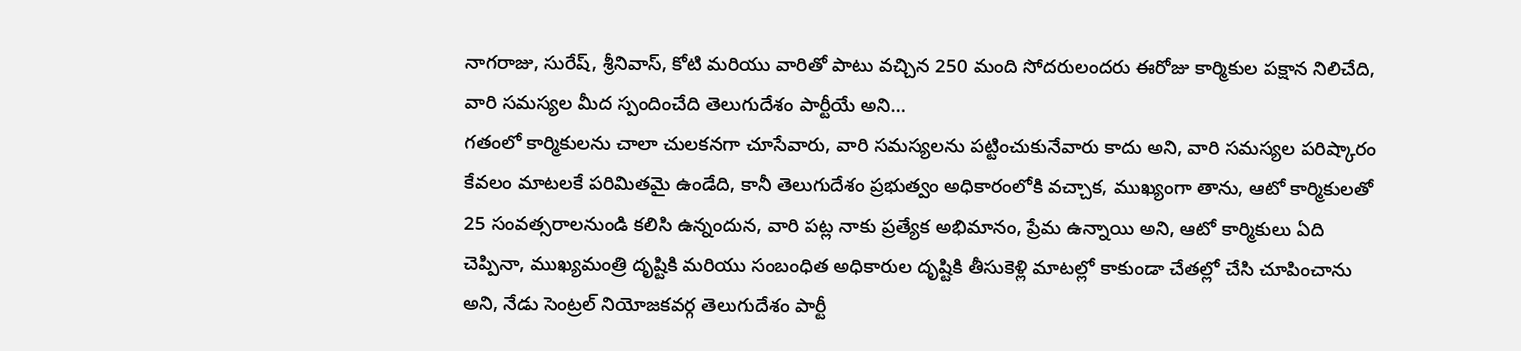నాగరాజు, సురేష్, శ్రీనివాస్, కోటి మరియు వారితో పాటు వచ్చిన 250 మంది సోదరులందరు ఈరోజు కార్మికుల పక్షాన నిలిచేది, వారి సమస్యల మీద స్పందించేది తెలుగుదేశం పార్టీయే అని…
గతంలో కార్మికులను చాలా చులకనగా చూసేవారు, వారి సమస్యలను పట్టించుకునేవారు కాదు అని, వారి సమస్యల పరిష్కారం కేవలం మాటలకే పరిమితమై ఉండేది, కానీ తెలుగుదేశం ప్రభుత్వం అధికారంలోకి వచ్చాక, ముఖ్యంగా తాను, ఆటో కార్మికులతో 25 సంవత్సరాలనుండి కలిసి ఉన్నందున, వారి పట్ల నాకు ప్రత్యేక అభిమానం, ప్రేమ ఉన్నాయి అని, ఆటో కార్మికులు ఏది చెప్పినా, ముఖ్యమంత్రి దృష్టికి మరియు సంబంధిత అధికారుల దృష్టికి తీసుకెళ్లి మాటల్లో కాకుండా చేతల్లో చేసి చూపించాను అని, నేడు సెంట్రల్ నియోజకవర్గ తెలుగుదేశం పార్టీ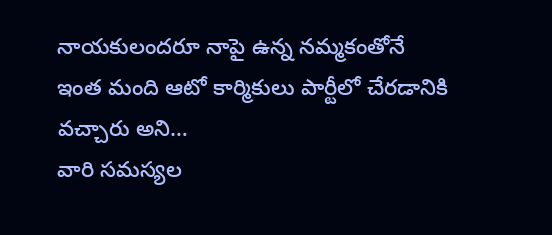నాయకులందరూ నాపై ఉన్న నమ్మకంతోనే ఇంత మంది ఆటో కార్మికులు పార్టీలో చేరడానికి వచ్చారు అని…
వారి సమస్యల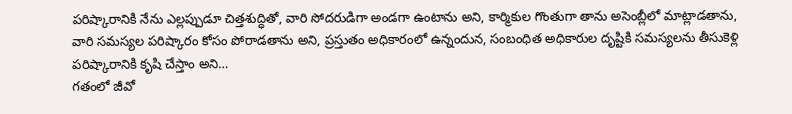పరిష్కారానికి నేను ఎల్లప్పుడూ చిత్తశుద్ధితో, వారి సోదరుడిగా అండగా ఉంటాను అని, కార్మికుల గొంతుగా తాను అసెంబ్లీలో మాట్లాడతాను, వారి సమస్యల పరిష్కారం కోసం పోరాడతాను అని, ప్రస్తుతం అధికారంలో ఉన్నందున, సంబంధిత అధికారుల దృష్టికి సమస్యలను తీసుకెళ్లి పరిష్కారానికి కృషి చేస్తాం అని…
గతంలో జీవో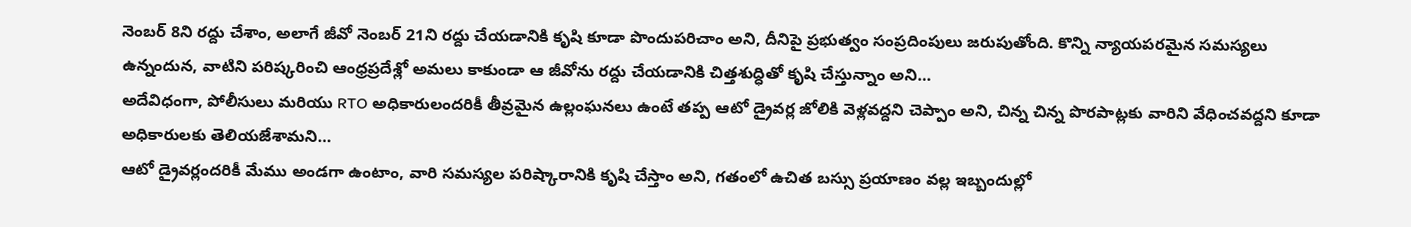నెంబర్ 8ని రద్దు చేశాం, అలాగే జీవో నెంబర్ 21ని రద్దు చేయడానికి కృషి కూడా పొందుపరిచాం అని, దీనిపై ప్రభుత్వం సంప్రదింపులు జరుపుతోంది. కొన్ని న్యాయపరమైన సమస్యలు ఉన్నందున, వాటిని పరిష్కరించి ఆంధ్రప్రదేశ్లో అమలు కాకుండా ఆ జీవోను రద్దు చేయడానికి చిత్తశుద్ధితో కృషి చేస్తున్నాం అని…
అదేవిధంగా, పోలీసులు మరియు RTO అధికారులందరికీ తీవ్రమైన ఉల్లంఘనలు ఉంటే తప్ప ఆటో డ్రైవర్ల జోలికి వెళ్లవద్దని చెప్పాం అని, చిన్న చిన్న పొరపాట్లకు వారిని వేధించవద్దని కూడా అధికారులకు తెలియజేశామని…
ఆటో డ్రైవర్లందరికీ మేము అండగా ఉంటాం, వారి సమస్యల పరిష్కారానికి కృషి చేస్తాం అని, గతంలో ఉచిత బస్సు ప్రయాణం వల్ల ఇబ్బందుల్లో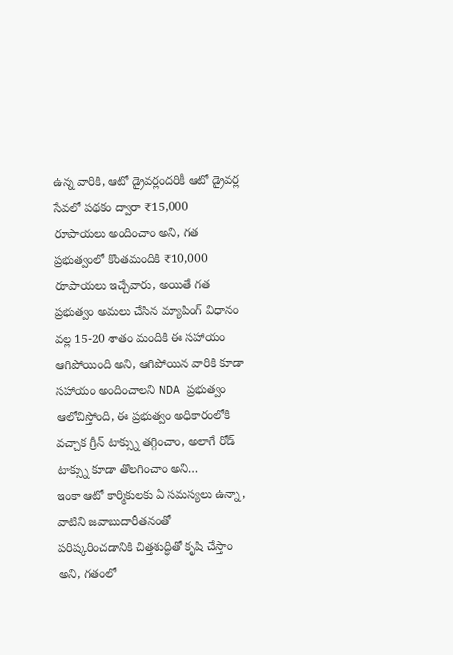ఉన్న వారికి, ఆటో డ్రైవర్లందరికీ ఆటో డ్రైవర్ల సేవలో పథకం ద్వారా ₹15,000 రూపాయలు అందించాం అని, గత ప్రభుత్వంలో కొంతమందికి ₹10,000 రూపాయలు ఇచ్చేవారు, అయితే గత ప్రభుత్వం అమలు చేసిన మ్యాపింగ్ విధానం వల్ల 15-20 శాతం మందికి ఈ సహాయం ఆగిపోయింది అని, ఆగిపోయిన వారికి కూడా సహాయం అందించాలని NDA ప్రభుత్వం ఆలోచిస్తోంది, ఈ ప్రభుత్వం అధికారంలోకి వచ్చాక గ్రీన్ టాక్స్ను తగ్గించాం, అలాగే రోడ్ టాక్స్ను కూడా తొలగించాం అని…
ఇంకా ఆటో కార్మికులకు ఏ సమస్యలు ఉన్నా, వాటిని జవాబుదారీతనంతో పరిష్కరించడానికి చిత్తశుద్ధితో కృషి చేస్తాం అని, గతంలో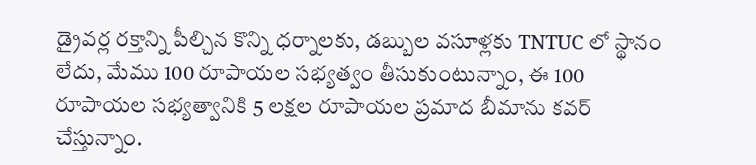డ్రైవర్ల రక్తాన్ని పీల్చిన కొన్ని ధర్నాలకు, డబ్బుల వసూళ్లకు TNTUC లో స్థానం లేదు, మేము 100 రూపాయల సభ్యత్వం తీసుకుంటున్నాం, ఈ 100 రూపాయల సభ్యత్వానికి 5 లక్షల రూపాయల ప్రమాద బీమాను కవర్ చేస్తున్నాం.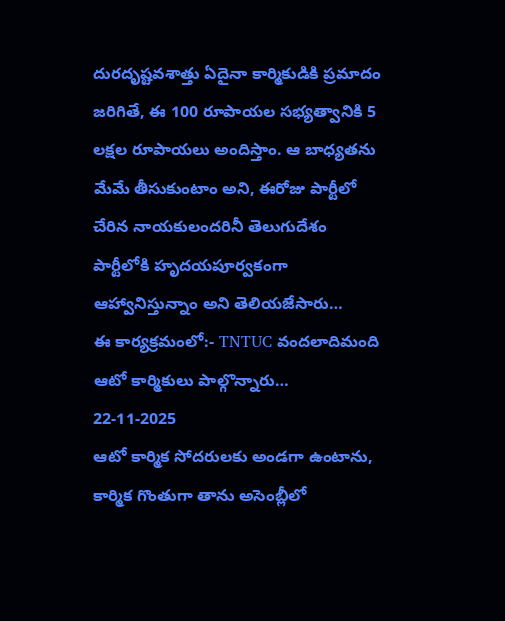దురదృష్టవశాత్తు ఏదైనా కార్మికుడికి ప్రమాదం జరిగితే, ఈ 100 రూపాయల సభ్యత్వానికి 5 లక్షల రూపాయలు అందిస్తాం. ఆ బాధ్యతను మేమే తీసుకుంటాం అని, ఈరోజు పార్టీలో చేరిన నాయకులందరినీ తెలుగుదేశం పార్టీలోకి హృదయపూర్వకంగా ఆహ్వానిస్తున్నాం అని తెలియజేసారు…
ఈ కార్యక్రమంలో:- TNTUC వందలాదిమంది ఆటో కార్మికులు పాల్గొన్నారు…
22-11-2025
ఆటో కార్మిక సోదరులకు అండగా ఉంటాను, కార్మిక గొంతుగా తాను అసెంబ్లీలో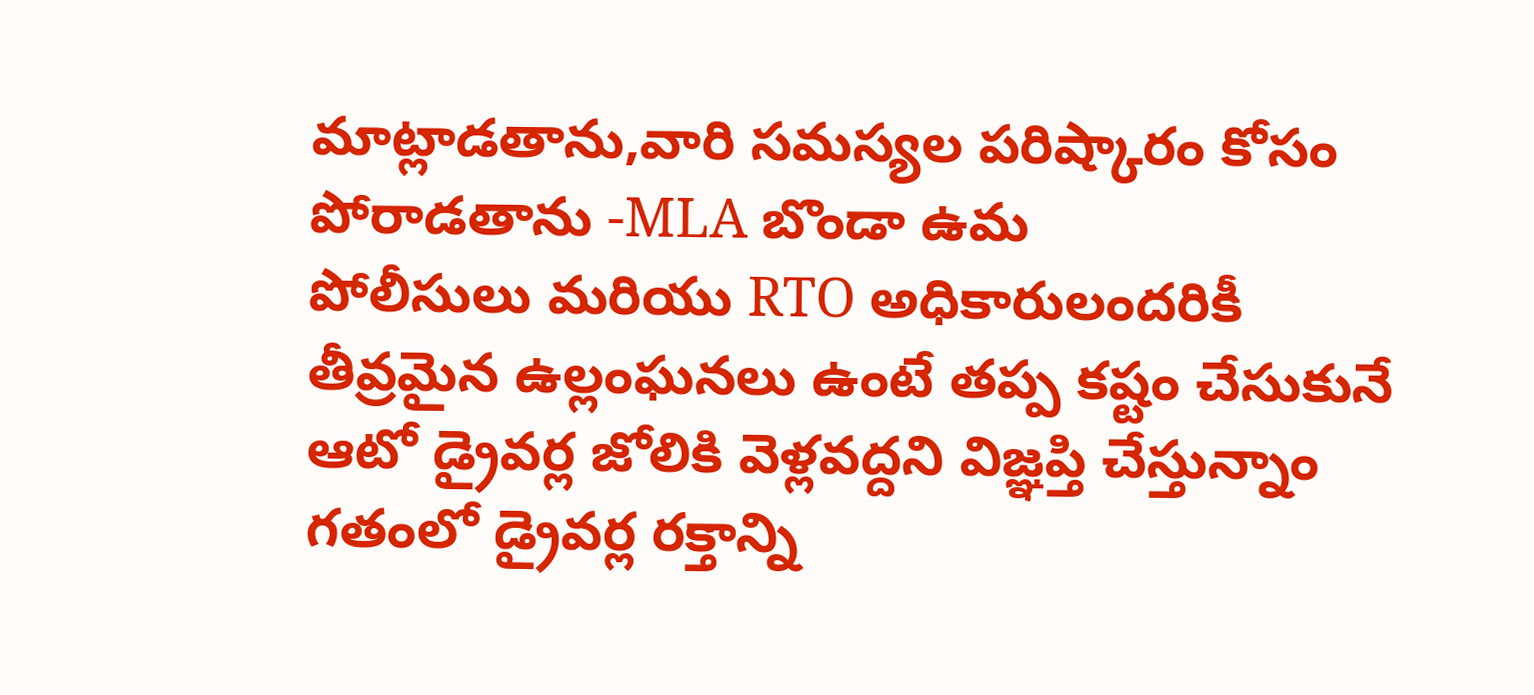మాట్లాడతాను,వారి సమస్యల పరిష్కారం కోసం పోరాడతాను -MLA బొండా ఉమ
పోలీసులు మరియు RTO అధికారులందరికీ తీవ్రమైన ఉల్లంఘనలు ఉంటే తప్ప కష్టం చేసుకునే ఆటో డ్రైవర్ల జోలికి వెళ్లవద్దని విజ్ఞప్తి చేస్తున్నాం
గతంలో డ్రైవర్ల రక్తాన్ని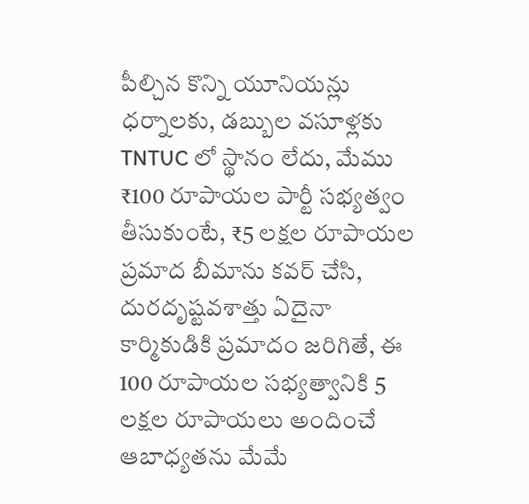పీల్చిన కొన్ని యూనియన్లు ధర్నాలకు, డబ్బుల వసూళ్లకు TNTUC లో స్థానం లేదు, మేము ₹100 రూపాయల పార్టీ సభ్యత్వం తీసుకుంటే, ₹5 లక్షల రూపాయల ప్రమాద బీమాను కవర్ చేసి, దురదృష్టవశాత్తు ఏదైనా కార్మికుడికి ప్రమాదం జరిగితే, ఈ 100 రూపాయల సభ్యత్వానికి 5 లక్షల రూపాయలు అందించే ఆబాధ్యతను మేమే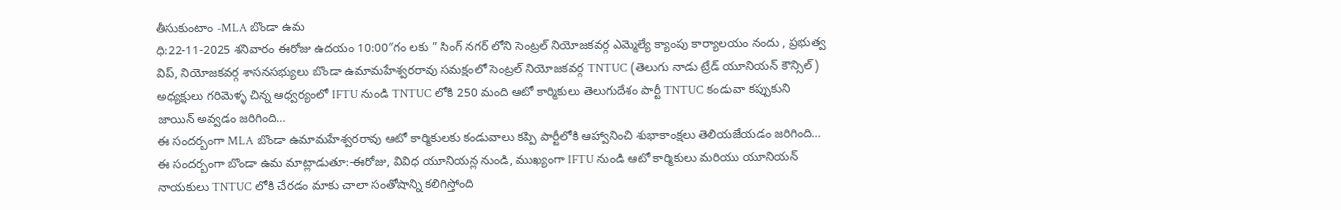తీసుకుంటాం -MLA బొండా ఉమ
ధి:22-11-2025 శనివారం ఈరోజు ఉదయం 10:00″గం లకు ” సింగ్ నగర్ లోని సెంట్రల్ నియోజకవర్గ ఎమ్మెల్యే క్యాంపు కార్యాలయం నందు , ప్రభుత్వ విప్, నియోజకవర్గ శాసనసభ్యులు బొండా ఉమామహేశ్వరరావు సమక్షంలో సెంట్రల్ నియోజకవర్గ TNTUC (తెలుగు నాడు ట్రేడ్ యూనియన్ కౌన్సిల్) అధ్యక్షులు గరిమెళ్ళ చిన్న ఆధ్వర్యంలో IFTU నుండి TNTUC లోకి 250 మంది ఆటో కార్మికులు తెలుగుదేశం పార్టీ TNTUC కండువా కప్పుకుని జాయిన్ అవ్వడం జరిగింది…
ఈ సందర్బంగా MLA బొండా ఉమామహేశ్వరరావు ఆటో కార్మికులకు కండువాలు కప్పి పార్టీలోకి ఆహ్వానించి శుభాకాంక్షలు తెలియజేయడం జరిగింది…
ఈ సందర్బంగా బొండా ఉమ మాట్లాడుతూ:-ఈరోజు, వివిధ యూనియన్ల నుండి, ముఖ్యంగా IFTU నుండి ఆటో కార్మికులు మరియు యూనియన్ నాయకులు TNTUC లోకి చేరడం మాకు చాలా సంతోషాన్ని కలిగిస్తోంది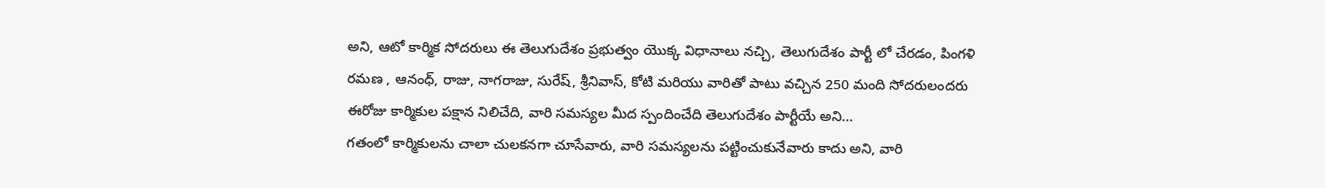అని, ఆటో కార్మిక సోదరులు ఈ తెలుగుదేశం ప్రభుత్వం యొక్క విధానాలు నచ్చి, తెలుగుదేశం పార్టీ లో చేరడం, పింగళి రమణ , ఆనంధ్, రాజు, నాగరాజు, సురేష్, శ్రీనివాస్, కోటి మరియు వారితో పాటు వచ్చిన 250 మంది సోదరులందరు ఈరోజు కార్మికుల పక్షాన నిలిచేది, వారి సమస్యల మీద స్పందించేది తెలుగుదేశం పార్టీయే అని…
గతంలో కార్మికులను చాలా చులకనగా చూసేవారు, వారి సమస్యలను పట్టించుకునేవారు కాదు అని, వారి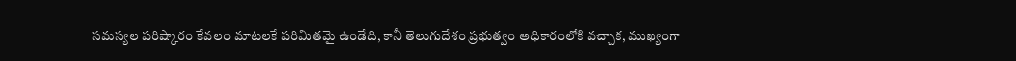సమస్యల పరిష్కారం కేవలం మాటలకే పరిమితమై ఉండేది, కానీ తెలుగుదేశం ప్రభుత్వం అధికారంలోకి వచ్చాక, ముఖ్యంగా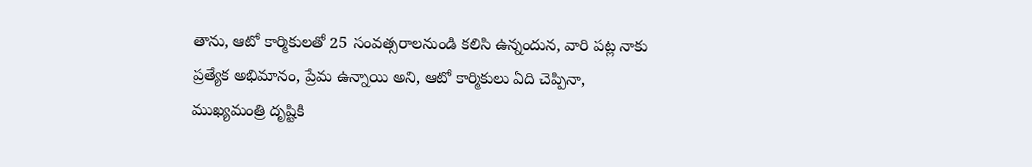తాను, ఆటో కార్మికులతో 25 సంవత్సరాలనుండి కలిసి ఉన్నందున, వారి పట్ల నాకు ప్రత్యేక అభిమానం, ప్రేమ ఉన్నాయి అని, ఆటో కార్మికులు ఏది చెప్పినా, ముఖ్యమంత్రి దృష్టికి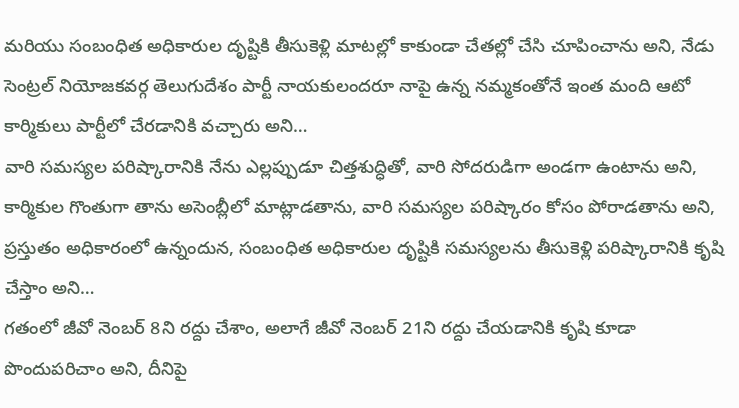మరియు సంబంధిత అధికారుల దృష్టికి తీసుకెళ్లి మాటల్లో కాకుండా చేతల్లో చేసి చూపించాను అని, నేడు సెంట్రల్ నియోజకవర్గ తెలుగుదేశం పార్టీ నాయకులందరూ నాపై ఉన్న నమ్మకంతోనే ఇంత మంది ఆటో కార్మికులు పార్టీలో చేరడానికి వచ్చారు అని…
వారి సమస్యల పరిష్కారానికి నేను ఎల్లప్పుడూ చిత్తశుద్ధితో, వారి సోదరుడిగా అండగా ఉంటాను అని, కార్మికుల గొంతుగా తాను అసెంబ్లీలో మాట్లాడతాను, వారి సమస్యల పరిష్కారం కోసం పోరాడతాను అని, ప్రస్తుతం అధికారంలో ఉన్నందున, సంబంధిత అధికారుల దృష్టికి సమస్యలను తీసుకెళ్లి పరిష్కారానికి కృషి చేస్తాం అని…
గతంలో జీవో నెంబర్ 8ని రద్దు చేశాం, అలాగే జీవో నెంబర్ 21ని రద్దు చేయడానికి కృషి కూడా పొందుపరిచాం అని, దీనిపై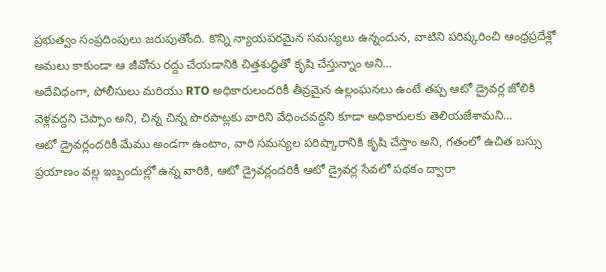ప్రభుత్వం సంప్రదింపులు జరుపుతోంది. కొన్ని న్యాయపరమైన సమస్యలు ఉన్నందున, వాటిని పరిష్కరించి ఆంధ్రప్రదేశ్లో అమలు కాకుండా ఆ జీవోను రద్దు చేయడానికి చిత్తశుద్ధితో కృషి చేస్తున్నాం అని…
అదేవిధంగా, పోలీసులు మరియు RTO అధికారులందరికీ తీవ్రమైన ఉల్లంఘనలు ఉంటే తప్ప ఆటో డ్రైవర్ల జోలికి వెళ్లవద్దని చెప్పాం అని, చిన్న చిన్న పొరపాట్లకు వారిని వేధించవద్దని కూడా అధికారులకు తెలియజేశామని…
ఆటో డ్రైవర్లందరికీ మేము అండగా ఉంటాం, వారి సమస్యల పరిష్కారానికి కృషి చేస్తాం అని, గతంలో ఉచిత బస్సు ప్రయాణం వల్ల ఇబ్బందుల్లో ఉన్న వారికి, ఆటో డ్రైవర్లందరికీ ఆటో డ్రైవర్ల సేవలో పథకం ద్వారా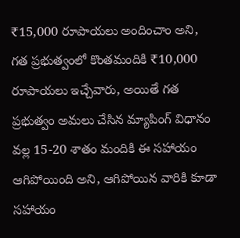₹15,000 రూపాయలు అందించాం అని, గత ప్రభుత్వంలో కొంతమందికి ₹10,000 రూపాయలు ఇచ్చేవారు, అయితే గత ప్రభుత్వం అమలు చేసిన మ్యాపింగ్ విధానం వల్ల 15-20 శాతం మందికి ఈ సహాయం ఆగిపోయింది అని, ఆగిపోయిన వారికి కూడా సహాయం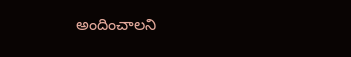అందించాలని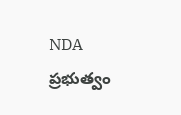NDA ప్రభుత్వం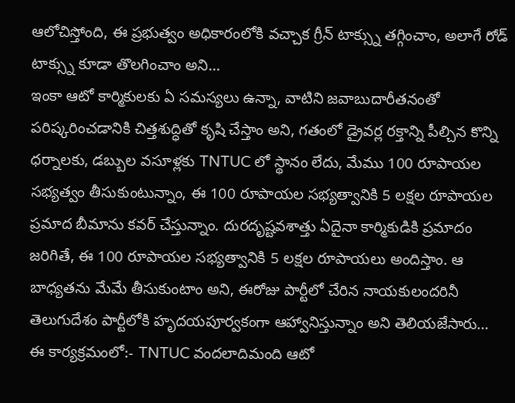ఆలోచిస్తోంది, ఈ ప్రభుత్వం అధికారంలోకి వచ్చాక గ్రీన్ టాక్స్ను తగ్గించాం, అలాగే రోడ్ టాక్స్ను కూడా తొలగించాం అని…
ఇంకా ఆటో కార్మికులకు ఏ సమస్యలు ఉన్నా, వాటిని జవాబుదారీతనంతో పరిష్కరించడానికి చిత్తశుద్ధితో కృషి చేస్తాం అని, గతంలో డ్రైవర్ల రక్తాన్ని పీల్చిన కొన్ని ధర్నాలకు, డబ్బుల వసూళ్లకు TNTUC లో స్థానం లేదు, మేము 100 రూపాయల సభ్యత్వం తీసుకుంటున్నాం, ఈ 100 రూపాయల సభ్యత్వానికి 5 లక్షల రూపాయల ప్రమాద బీమాను కవర్ చేస్తున్నాం. దురదృష్టవశాత్తు ఏదైనా కార్మికుడికి ప్రమాదం జరిగితే, ఈ 100 రూపాయల సభ్యత్వానికి 5 లక్షల రూపాయలు అందిస్తాం. ఆ బాధ్యతను మేమే తీసుకుంటాం అని, ఈరోజు పార్టీలో చేరిన నాయకులందరినీ తెలుగుదేశం పార్టీలోకి హృదయపూర్వకంగా ఆహ్వానిస్తున్నాం అని తెలియజేసారు…
ఈ కార్యక్రమంలో:- TNTUC వందలాదిమంది ఆటో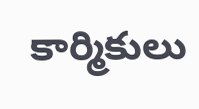కార్మికులు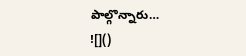పాల్గొన్నారు…
![]()